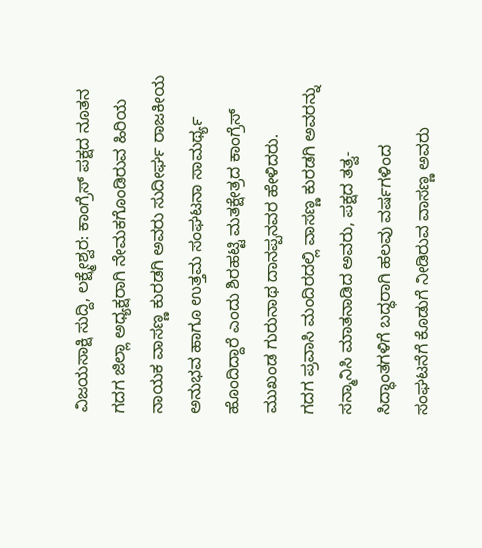ವಿಜಯಸಾಕ್ಷಿ ಸುದ್ದಿ, ಲಕ್ಷ್ಮೇಶ್ವರ: ಕಾಂಗ್ರೆಸ್ ಪಕ್ಷದ ನೂತನ ಗದಗ ಜಿಲ್ಲಾ ಅಧ್ಯಕ್ಷರಾಗಿ ನೇಮಕಗೊಂಡಿರುವ ಹಿರಿಯ ನಾಯಕ ವಾಸಣ್ಣ ಕುರಡಗಿ ಅವರು ಸುದೀರ್ಘ ರಾಜಕೀಯ ಅನುಭವ ಹಾಗೂ ಉತ್ತಮ ಸಂಘಟನಾ ಸಾಮರ್ಥ್ಯ ಹೊಂದಿದ್ದಾರೆ ಎಂದು ಶಿರಹಟ್ಟಿ ಮತಕ್ಷೇತ್ರದ ಕಾಂಗ್ರೆಸ್ ಮುಖಂಡ ಗುರುನಾಥ ದಾನಪ್ಪನವರ ಹೇಳಿದರು.
ಗದಗ ಪ್ರವಾಸಿ ಮಂದಿರದಲ್ಲಿ ವಾಸಣ್ಣ ಕುರಡಗಿ ಅವರನ್ನು ಸನ್ಮಾನಿಸಿ ಮಾತನಾಡಿದ ಅವರು, ಪಕ್ಷದ ತತ್ವ-ಸಿದ್ಧಾಂತಗಳಿಗೆ ಬದ್ಧರಾಗಿ ಹಲವು ವರ್ಷಗಳಿಂದ ಸಂಘಟನೆಗೆ ಕೊಡುಗೆ ನೀಡಿರುವ ವಾಸಣ್ಣ ಅವರು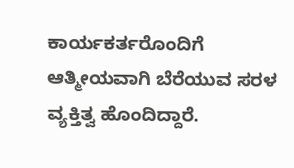ಕಾರ್ಯಕರ್ತರೊಂದಿಗೆ ಆತ್ಮೀಯವಾಗಿ ಬೆರೆಯುವ ಸರಳ ವ್ಯಕ್ತಿತ್ವ ಹೊಂದಿದ್ದಾರೆ.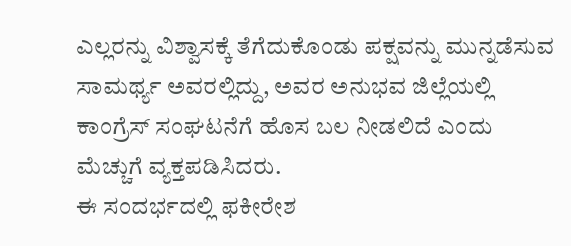ಎಲ್ಲರನ್ನು ವಿಶ್ವಾಸಕ್ಕೆ ತೆಗೆದುಕೊಂಡು ಪಕ್ಷವನ್ನು ಮುನ್ನಡೆಸುವ ಸಾಮರ್ಥ್ಯ ಅವರಲ್ಲಿದ್ದು, ಅವರ ಅನುಭವ ಜಿಲ್ಲೆಯಲ್ಲಿ ಕಾಂಗ್ರೆಸ್ ಸಂಘಟನೆಗೆ ಹೊಸ ಬಲ ನೀಡಲಿದೆ ಎಂದು ಮೆಚ್ಚುಗೆ ವ್ಯಕ್ತಪಡಿಸಿದರು.
ಈ ಸಂದರ್ಭದಲ್ಲಿ ಫಕೀರೇಶ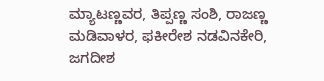ಮ್ಯಾಟಣ್ಣವರ, ತಿಪ್ಪಣ್ಣ ಸಂಶಿ, ರಾಜಣ್ಣ ಮಡಿವಾಳರ, ಫಕೀರೇಶ ನಡವಿನಕೇರಿ, ಜಗದೀಶ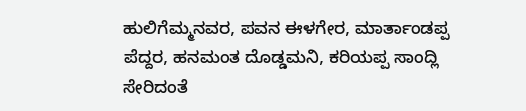ಹುಲಿಗೆಮ್ಮನವರ, ಪವನ ಈಳಗೇರ, ಮಾರ್ತಾಂಡಪ್ಪ ಪೆದ್ದರ, ಹನಮಂತ ದೊಡ್ಡಮನಿ, ಕರಿಯಪ್ಪ ಸಾಂದ್ಲಿ ಸೇರಿದಂತೆ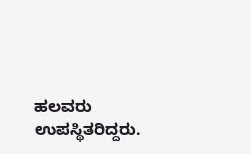ಹಲವರು ಉಪಸ್ಥಿತರಿದ್ದರು.